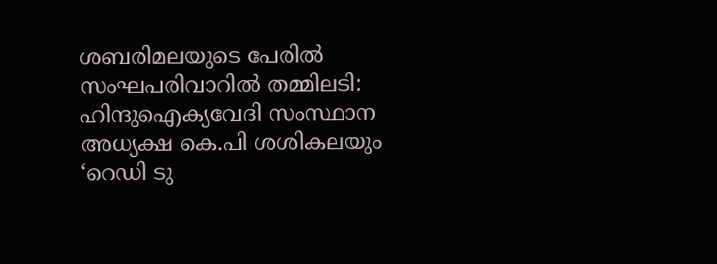ശബരിമലയുടെ പേരില്‍ സംഘപരിവാറില്‍ തമ്മിലടി: ഹിന്ദുഐക്യവേദി സംസ്ഥാന അധ്യക്ഷ കെ.പി ശശികലയും ‘റെഡി ടു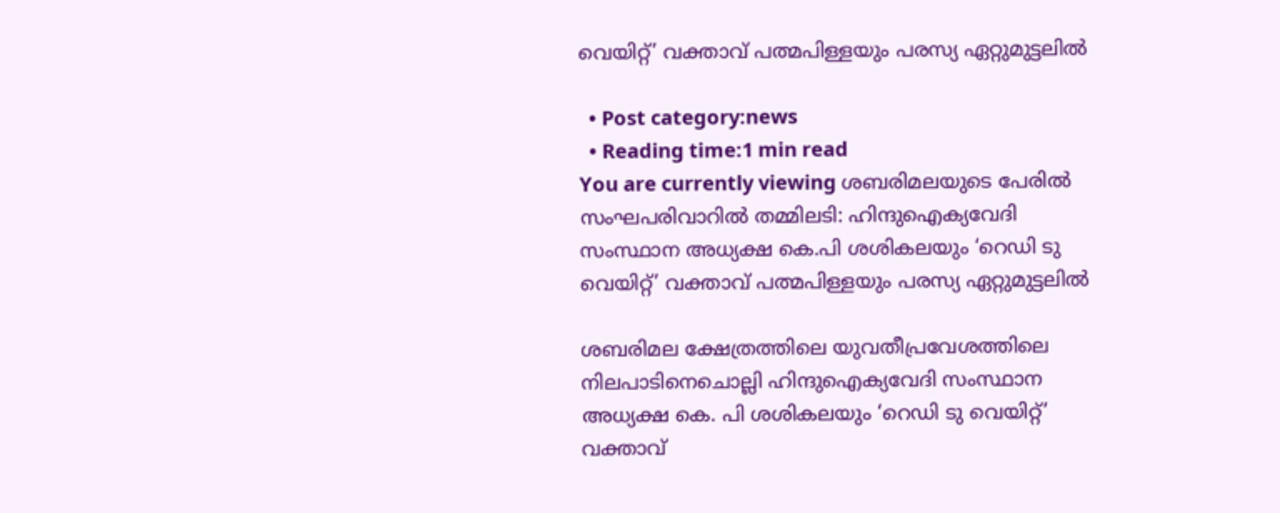വെയിറ്റ‌്’ വക്താവ‌് പത്മപിള്ളയും പരസ്യ ഏറ്റുമുട്ടലിൽ

  • Post category:news
  • Reading time:1 min read
You are currently viewing ശബരിമലയുടെ പേരില്‍ സംഘപരിവാറില്‍ തമ്മിലടി: ഹിന്ദുഐക്യവേദി സംസ്ഥാന അധ്യക്ഷ കെ.പി ശശികലയും ‘റെഡി ടു വെയിറ്റ‌്’ വക്താവ‌് പത്മപിള്ളയും പരസ്യ ഏറ്റുമുട്ടലിൽ

ശബരിമല ക്ഷേത്രത്തിലെ യുവതീപ്രവേശത്തിലെ നിലപാടിനെചൊല്ലി ഹിന്ദുഐക്യവേദി സംസ്ഥാന അധ്യക്ഷ കെ. പി ശശികലയും ‘റെഡി ടു വെയിറ്റ‌്’ വക്താവ‌്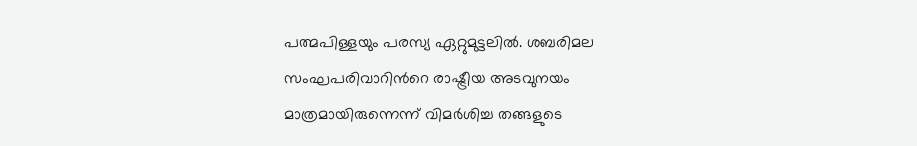പത്മപിള്ളയും പരസ്യ ഏറ്റുമുട്ടലിൽ. ശബരിമല സംഘപരിവാറിന്‍റെ രാഷ്ട്രീയ അടവുനയം മാത്രമായിരുന്നെന്ന‌് വിമർശിച്ച തങ്ങളുടെ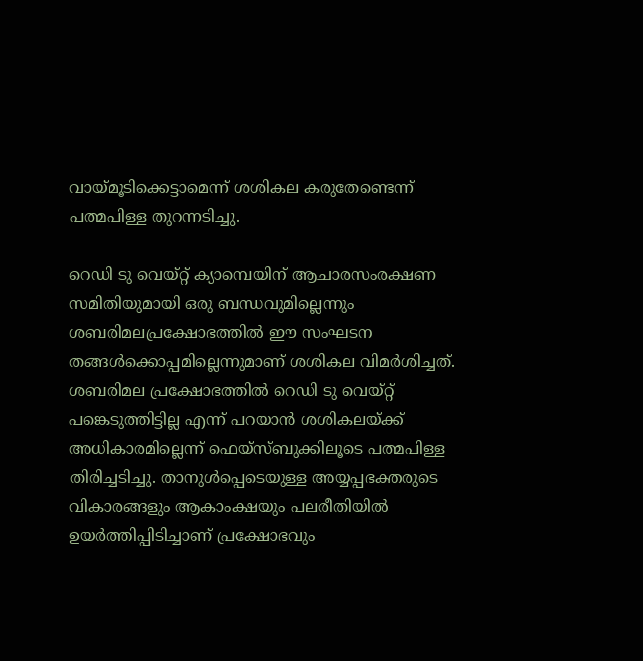വായ‌്മൂടിക്കെട്ടാമെന്ന‌് ശശികല കരുതേണ്ടെന്ന‌് പത്മപിള്ള തുറന്നടിച്ചു.

റെഡി ടു വെയ‌്റ്റ‌് ക്യാമ്പെയിന‌് ആചാരസംരക്ഷണ സമിതിയുമായി ഒരു ബന്ധവുമില്ലെന്നും ശബരിമലപ്രക്ഷേ‌ാഭത്തിൽ ഈ സംഘടന തങ്ങൾക്കൊപ്പമില്ലെന്നുമാണ‌് ശശികല വിമർശിച്ചത‌്.
ശബരിമല പ്രക്ഷോഭത്തിൽ റെഡി ടു വെയ‌്റ്റ‌് പങ്കെടുത്തിട്ടില്ല എന്ന‌് പറയാൻ ശശികലയ‌്ക്ക‌് അധികാരമില്ലെന്ന‌് ഫെയ‌്സ‌്ബുക്കിലൂടെ പത്മപിള്ള തിരിച്ചടിച്ചു. താനുൾപ്പെടെയുള്ള അയ്യപ്പഭക്തരുടെ വികാരങ്ങളും ആകാംക്ഷയും പലരീതിയിൽ ഉയർത്തിപ്പിടിച്ചാണ‌് പ്രക്ഷോഭവും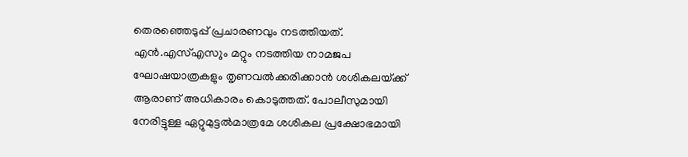തെരഞ്ഞെടുപ്പ‌് പ്രചാരണവും നടത്തിയത‌്. എൻ.എസ‌്എസ‌ും മറ്റും നടത്തിയ നാമജപ ഘോഷയാത്രകളും തൃണവൽക്കരിക്കാൻ ശശികലയ‌്ക്ക‌് ആരാണ‌് അധികാരം കൊടുത്തത‌്. പോലീസുമായി നേരിട്ടുള്ള ഏറ്റുമുട്ടൽമാത്രമേ ശശികല പ്രക്ഷോഭമായി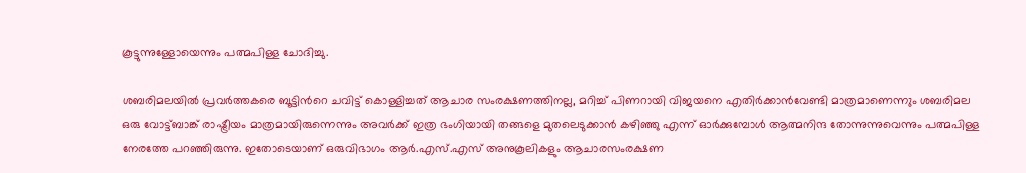കൂട്ടുന്നുള്ളോയെന്നും പത്മപിള്ള ചോദിച്ചു.

ശബരിമലയിൽ പ്രവർത്തകരെ ബൂട്ടിന്‍റെ ചവിട്ട‌് കൊള്ളിച്ചത‌് ആചാര സംരക്ഷണത്തിന‌ല്ല, മറിച്ച‌് പിണറായി വിജയനെ എതിർക്കാൻവേണ്ടി മാത്രമാണെന്ന‌ും ശബരിമല ഒരു വോട്ട‌്ബാങ്ക‌് രാഷ്ട്രീയം മാത്രമായിരുന്നെന്നും അവർക്ക‌് ഇത്ര ഭംഗിയായി തങ്ങളെ മുതലെടുക്കാൻ കഴിഞ്ഞു എന്ന‌് ഓർക്കുമ്പോൾ ആത്മനിന്ദ തോന്നുന്നുവെന്നും പത്മപിള്ള നേരത്തേ പറഞ്ഞിരുന്നു. ഇതോടെയാണ‌് ഒരുവിഭാഗം ആര്‍.എസ്.എസ് അനുകൂലികളും ആചാരസംരക്ഷണ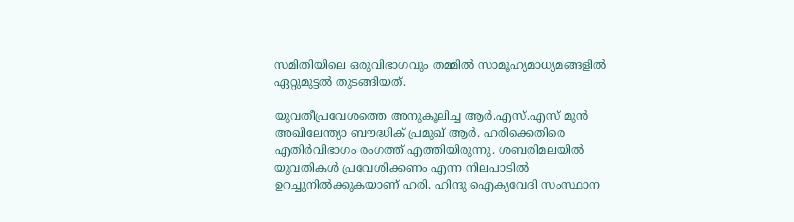സമിതിയിലെ ഒരുവിഭാഗവും തമ്മിൽ സാമൂഹ്യമാധ്യമങ്ങളിൽ ഏറ്റുമുട്ടൽ തുടങ്ങിയത‌്.

യുവതീപ്രവേശത്തെ അനുകൂലിച്ച ആര്‍.എസ്.എസ് മുൻ അഖിലേന്ത്യാ ബൗദ്ധിക‌് പ്രമുഖ‌് ആർ. ഹരിക്കെതിരെ എതിർവിഭാഗം രംഗത്ത‌് എത്തിയിരുന്നു. ശബരിമലയിൽ യുവതികൾ പ്രവേശിക്കണം എന്ന നിലപാടിൽ ഉറച്ചുനിൽക്കുകയാണ‌് ഹരി. ഹിന്ദു ഐക്യവേദി സംസ്ഥാന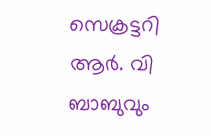സെക്രട്ടറി ആർ. വി ബാബുവും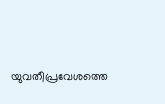യുവതീപ്രവേശത്തെ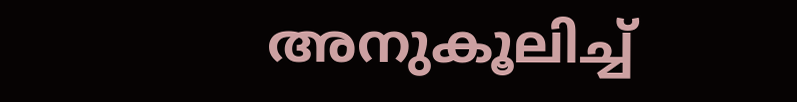അനുകൂലിച്ച‌്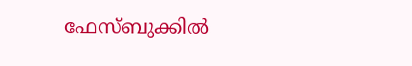ഫേസ്ബുക്കില്‍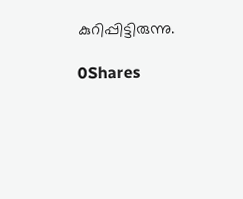കുറിപ്പിട്ടിരുന്നു.

0Shares